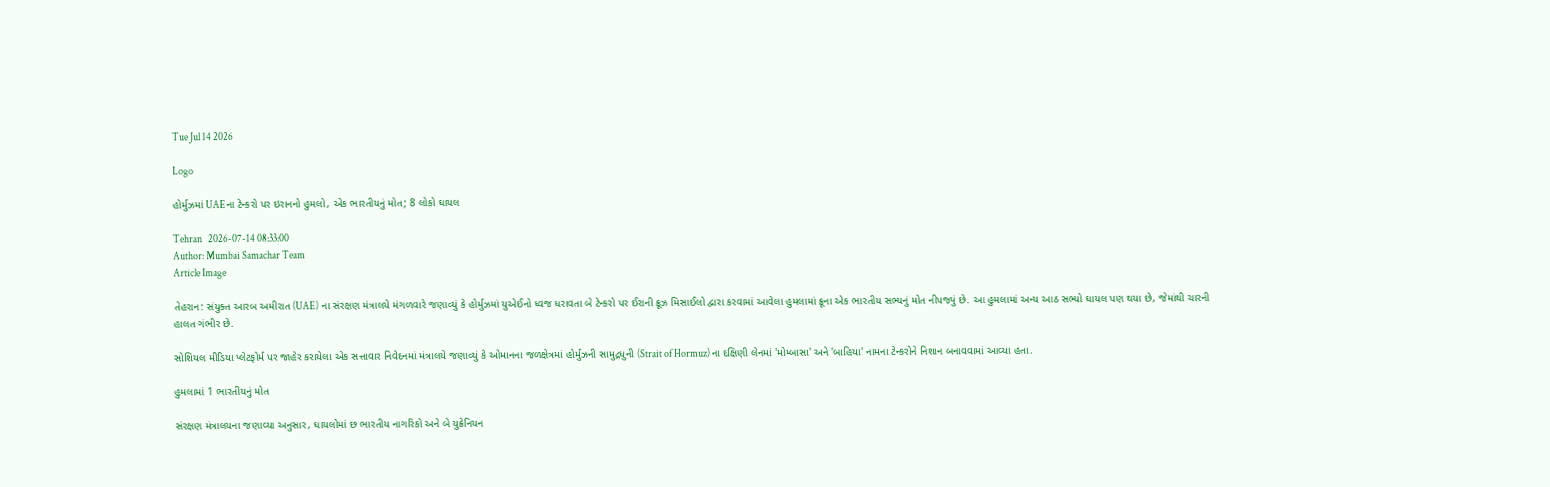Tue Jul 14 2026

Logo

હોર્મુઝમાં UAEના ટેન્કરો પર ઇરાનનો હુમલો, એક ભારતીયનું મોત; 8 લોકો ઘાયલ

Tehran   2026-07-14 08:33:00
Author: Mumbai Samachar Team
Article Image

તેહરાન: સંયુક્ત આરબ અમીરાત (UAE) ના સંરક્ષણ મંત્રાલયે મંગળવારે જણાવ્યું કે હોર્મુઝમાં યુએઈનો ધ્વજ ધરાવતા બે ટેન્કરો પર ઈરાની ક્રૂઝ મિસાઈલો દ્વારા કરવામાં આવેલા હુમલામાં ક્રૂના એક ભારતીય સભ્યનું મોત નીપજ્યું છે. આ હુમલામાં અન્ય આઠ સભ્યો ઘાયલ પણ થયા છે, જેમાંથી ચારની હાલત ગંભીર છે.

સોશિયલ મીડિયા પ્લેટફોર્મ પર જાહેર કરાયેલા એક સત્તાવાર નિવેદનમાં મંત્રાલયે જણાવ્યું કે ઓમાનના જળક્ષેત્રમાં હોર્મુઝની સામુદ્રધુની (Strait of Hormuz) ના દક્ષિણી લેનમાં 'મોમ્બાસા' અને 'બાહિયા' નામના ટેન્કરોને નિશાન બનાવવામાં આવ્યા હતા.

હુમલામાં 1 ભારતીયનું મોત

સંરક્ષણ મંત્રાલયના જણાવ્યા અનુસાર, ઘાયલોમાં છ ભારતીય નાગરિકો અને બે યુક્રેનિયન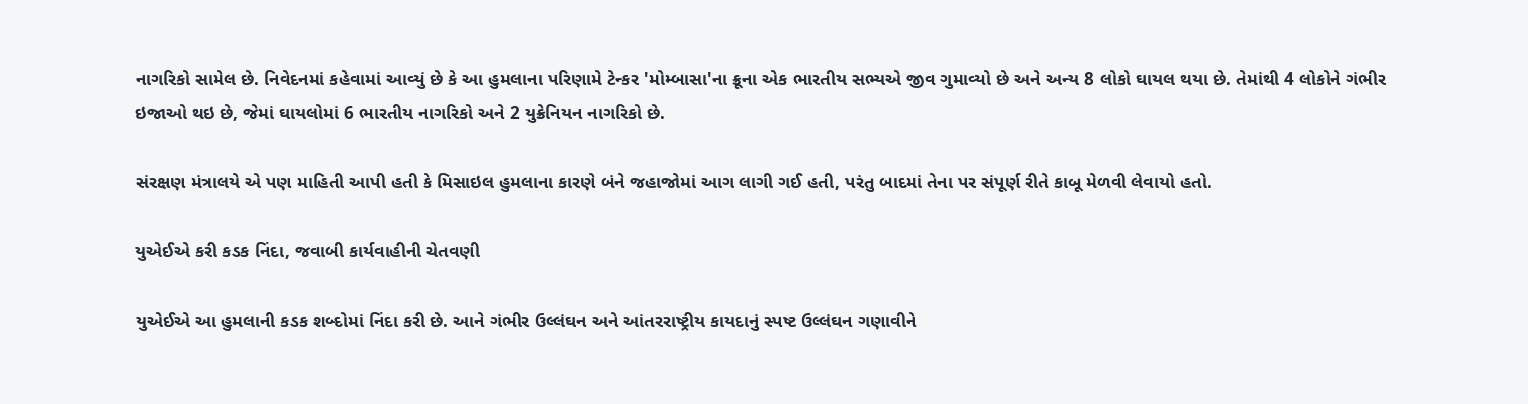નાગરિકો સામેલ છે. નિવેદનમાં કહેવામાં આવ્યું છે કે આ હુમલાના પરિણામે ટેન્કર 'મોમ્બાસા'ના ક્રૂના એક ભારતીય સભ્યએ જીવ ગુમાવ્યો છે અને અન્ય 8 લોકો ઘાયલ થયા છે. તેમાંથી 4 લોકોને ગંભીર ઇજાઓ થઇ છે, જેમાં ઘાયલોમાં 6 ભારતીય નાગરિકો અને 2 યુક્રેનિયન નાગરિકો છે.

સંરક્ષણ મંત્રાલયે એ પણ માહિતી આપી હતી કે મિસાઇલ હુમલાના કારણે બંને જહાજોમાં આગ લાગી ગઈ હતી, પરંતુ બાદમાં તેના પર સંપૂર્ણ રીતે કાબૂ મેળવી લેવાયો હતો.

યુએઈએ કરી કડક નિંદા, જવાબી કાર્યવાહીની ચેતવણી

યુએઈએ આ હુમલાની કડક શબ્દોમાં નિંદા કરી છે. આને ગંભીર ઉલ્લંઘન અને આંતરરાષ્ટ્રીય કાયદાનું સ્પષ્ટ ઉલ્લંઘન ગણાવીને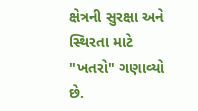ક્ષેત્રની સુરક્ષા અને સ્થિરતા માટે "ખતરો" ગણાવ્યો છે.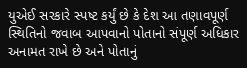યુએઈ સરકારે સ્પષ્ટ કર્યું છે કે દેશ આ તણાવપૂર્ણ સ્થિતિનો જવાબ આપવાનો પોતાનો સંપૂર્ણ અધિકાર અનામત રાખે છે અને પોતાનું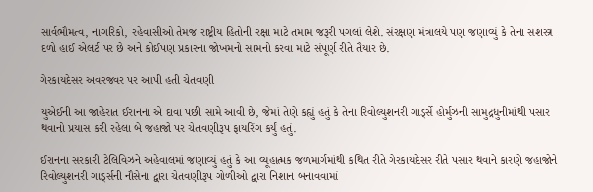સાર્વભૌમત્વ, નાગરિકો, રહેવાસીઓ તેમજ રાષ્ટ્રીય હિતોની રક્ષા માટે તમામ જરૂરી પગલાં લેશે. સંરક્ષણ મંત્રાલયે પણ જણાવ્યું કે તેના સશસ્ત્ર દળો હાઈ એલર્ટ પર છે અને કોઈપણ પ્રકારના જોખમનો સામનો કરવા માટે સંપૂર્ણ રીતે તૈયાર છે.

ગેરકાયદેસર અવરજવર પર આપી હતી ચેતવણી

યુએઈની આ જાહેરાત ઈરાનના એ દાવા પછી સામે આવી છે, જેમાં તેણે કહ્યું હતું કે તેના રિવોલ્યુશનરી ગાર્ડ્સે હોર્મુઝની સામુદ્રધુનીમાંથી પસાર થવાનો પ્રયાસ કરી રહેલા બે જહાજો પર ચેતવણીરૂપ ફાયરિંગ કર્યું હતું.

ઈરાનના સરકારી ટેલિવિઝને અહેવાલમાં જણાવ્યું હતું કે આ વ્યૂહાત્મક જળમાર્ગમાંથી કથિત રીતે ગેરકાયદેસર રીતે પસાર થવાને કારણે જહાજોને રિવોલ્યુશનરી ગાર્ડ્સની નૌસેના દ્વારા ચેતવણીરૂપ ગોળીઓ દ્વારા નિશાન બનાવવામાં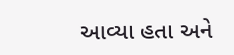આવ્યા હતા અને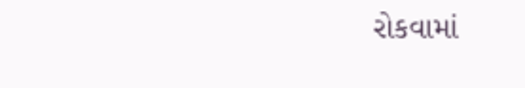રોકવામાં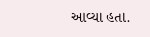આવ્યા હતા.